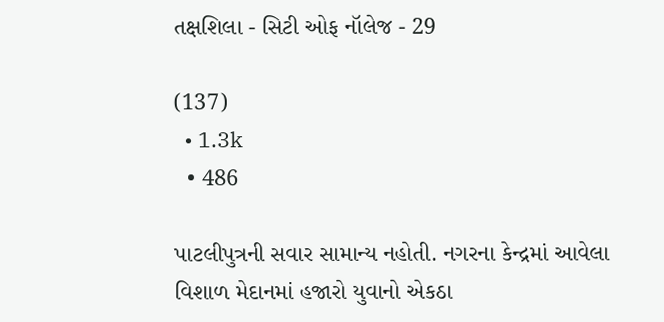તક્ષશિલા - સિટી ઓફ નૉલેજ - 29

(137)
  • 1.3k
  • 486

પાટલીપુત્રની સવાર સામાન્ય નહોતી. નગરના કેન્દ્રમાં આવેલા વિશાળ મેદાનમાં હજારો યુવાનો એકઠા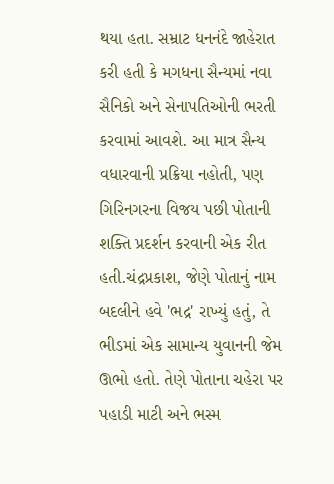થયા હતા. સમ્રાટ ધનનંદે જાહેરાત કરી હતી કે મગધના સૈન્યમાં નવા સૈનિકો અને સેનાપતિઓની ભરતી કરવામાં આવશે. આ માત્ર સૈન્ય વધારવાની પ્રક્રિયા નહોતી, પણ ગિરિનગરના વિજય પછી પોતાની શક્તિ પ્રદર્શન કરવાની એક રીત હતી.ચંદ્રપ્રકાશ, જેણે પોતાનું નામ બદલીને હવે 'ભદ્ર' રાખ્યું હતું, તે ભીડમાં એક સામાન્ય યુવાનની જેમ ઊભો હતો. તેણે પોતાના ચહેરા પર પહાડી માટી અને ભસ્મ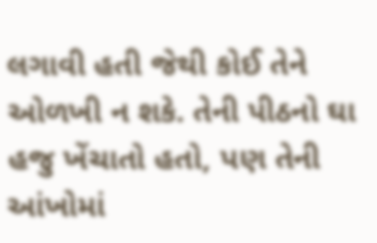લગાવી હતી જેથી કોઈ તેને ઓળખી ન શકે. તેની પીઠનો ઘા હજુ ખેંચાતો હતો, પણ તેની આંખોમાં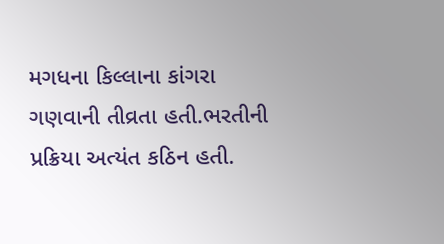મગધના કિલ્લાના કાંગરા ગણવાની તીવ્રતા હતી.ભરતીની પ્રક્રિયા અત્યંત કઠિન હતી.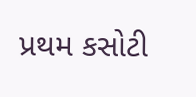પ્રથમ કસોટી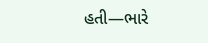હતી—ભારે